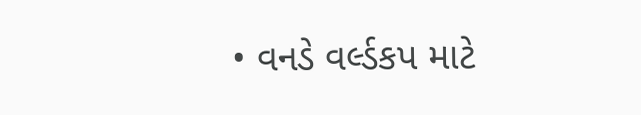• વનડે વર્લ્ડકપ માટે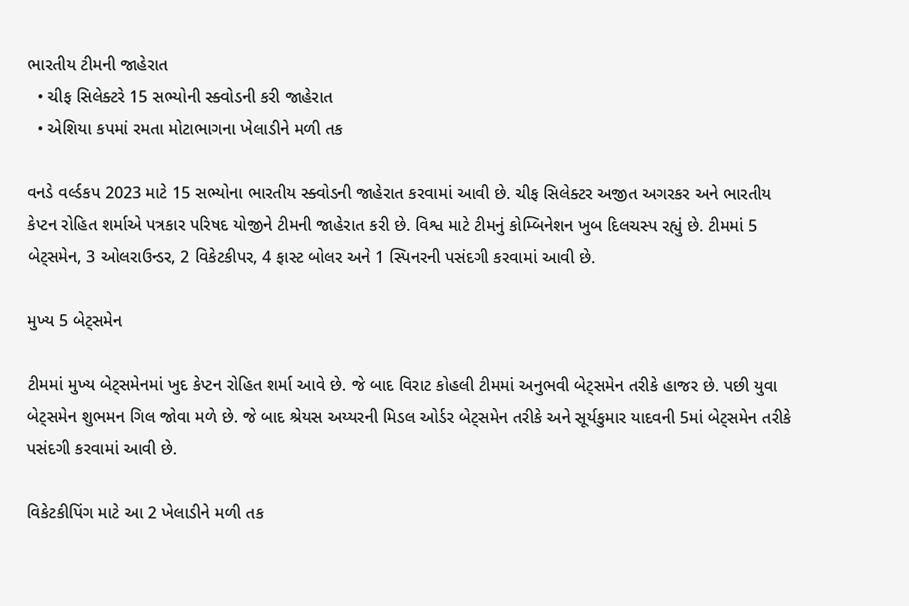ભારતીય ટીમની જાહેરાત
  • ચીફ સિલેક્ટરે 15 સભ્યોની સ્ક્વોડની કરી જાહેરાત
  • એશિયા કપમાં રમતા મોટાભાગના ખેલાડીને મળી તક

વનડે વર્લ્ડકપ 2023 માટે 15 સભ્યોના ભારતીય સ્ક્વોડની જાહેરાત કરવામાં આવી છે. ચીફ સિલેક્ટર અજીત અગરકર અને ભારતીય કેપ્ટન રોહિત શર્માએ પત્રકાર પરિષદ યોજીને ટીમની જાહેરાત કરી છે. વિશ્વ માટે ટીમનું કોમ્બિનેશન ખુબ દિલચસ્પ રહ્યું છે. ટીમમાં 5 બેટ્સમેન, 3 ઓલરાઉન્ડર, 2 વિકેટકીપર, 4 ફાસ્ટ બોલર અને 1 સ્પિનરની પસંદગી કરવામાં આવી છે.

મુખ્ય 5 બેટ્સમેન

ટીમમાં મુખ્ય બેટ્સમેનમાં ખુદ કેપ્ટન રોહિત શર્મા આવે છે. જે બાદ વિરાટ કોહલી ટીમમાં અનુભવી બેટ્સમેન તરીકે હાજર છે. પછી યુવા બેટ્સમેન શુભમન ગિલ જોવા મળે છે. જે બાદ શ્રેયસ અય્યરની મિડલ ઓર્ડર બેટ્સમેન તરીકે અને સૂર્યકુમાર યાદવની 5માં બેટ્સમેન તરીકે પસંદગી કરવામાં આવી છે.

વિકેટકીપિંગ માટે આ 2 ખેલાડીને મળી તક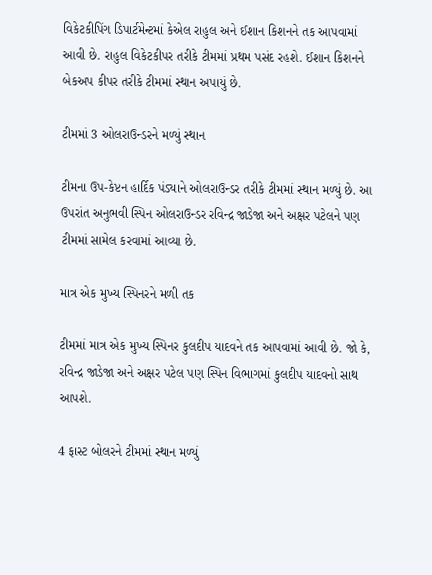વિકેટકીપિંગ ડિપાર્ટમેન્ટમાં કેએલ રાહુલ અને ઈશાન કિશનને તક આપવામાં આવી છે. રાહુલ વિકેટકીપર તરીકે ટીમમાં પ્રથમ પસંદ રહશે. ઈશાન કિશનને બેકઅપ કીપર તરીકે ટીમમાં સ્થાન અપાયું છે.

ટીમમાં 3 ઓલરાઉન્ડરને મળ્યું સ્થાન

ટીમના ઉપ-કેપ્ટન હાર્દિક પંડ્યાને ઓલરાઉન્ડર તરીકે ટીમમાં સ્થાન મળ્યું છે. આ ઉપરાંત અનુભવી સ્પિન ઓલરાઉન્ડર રવિન્દ્ર જાડેજા અને અક્ષર પટેલને પણ ટીમમાં સામેલ કરવામાં આવ્યા છે.

માત્ર એક મુખ્ય સ્પિનરને મળી તક

ટીમમાં માત્ર એક મુખ્ય સ્પિનર કુલદીપ યાદવને તક આપવામાં આવી છે. જો કે, રવિન્દ્ર જાડેજા અને અક્ષર પટેલ પણ સ્પિન વિભાગમાં કુલદીપ યાદવનો સાથ આપશે.

4 ફાસ્ટ બોલરને ટીમમાં સ્થાન મળ્યું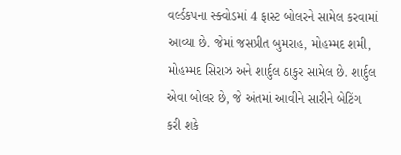વર્લ્ડકપના સ્ક્વોડમાં 4 ફાસ્ટ બોલરને સામેલ કરવામાં આવ્યા છે. જેમાં જસપ્રીત બુમરાહ, મોહમ્મદ શમી, મોહમ્મદ સિરાઝ અને શાર્દુલ ઠાકુર સામેલ છે. શાર્દુલ એવા બોલર છે, જે અંતમાં આવીને સારીને બેટિંગ કરી શકે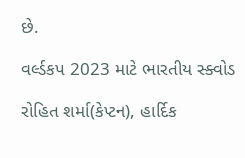છે.

વર્લ્ડકપ 2023 માટે ભારતીય સ્ક્વોડ

રોહિત શર્મા(કેપ્ટન), હાર્દિક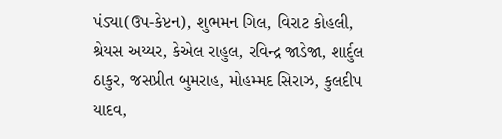પંડ્યા(ઉપ-કેપ્ટન), શુભમન ગિલ, વિરાટ કોહલી, શ્રેયસ અય્યર, કેએલ રાહુલ, રવિન્દ્ર જાડેજા, શાર્દુલ ઠાકુર, જસપ્રીત બુમરાહ, મોહમ્મદ સિરાઝ, કુલદીપ યાદવ,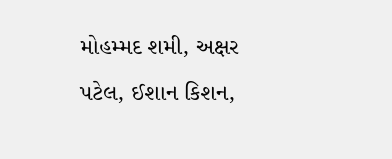મોહમ્મદ શમી, અક્ષર પટેલ, ઈશાન કિશન,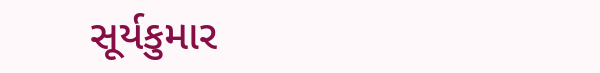સૂર્યકુમાર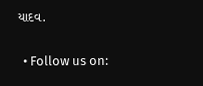યાદવ.

  • Follow us on: